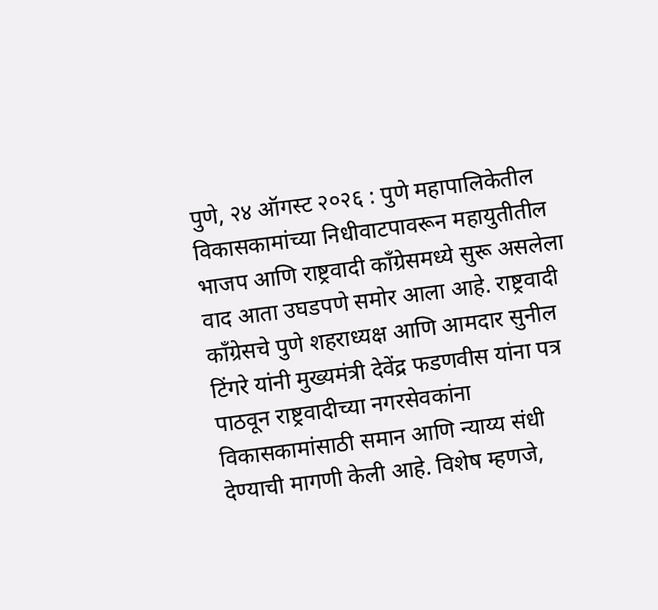पुणे, २४ ऑगस्ट २०२६ : पुणे महापालिकेतील विकासकामांच्या निधीवाटपावरून महायुतीतील भाजप आणि राष्ट्रवादी काँग्रेसमध्ये सुरू असलेला वाद आता उघडपणे समोर आला आहे. राष्ट्रवादी काँग्रेसचे पुणे शहराध्यक्ष आणि आमदार सुनील टिंगरे यांनी मुख्यमंत्री देवेंद्र फडणवीस यांना पत्र पाठवून राष्ट्रवादीच्या नगरसेवकांना विकासकामांसाठी समान आणि न्याय्य संधी देण्याची मागणी केली आहे. विशेष म्हणजे,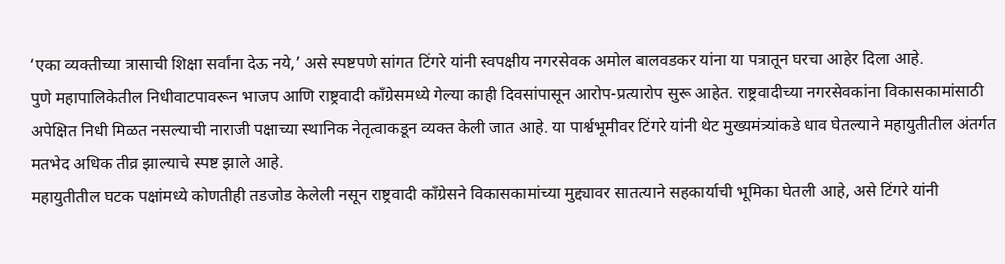‘एका व्यक्तीच्या त्रासाची शिक्षा सर्वांना देऊ नये,’ असे स्पष्टपणे सांगत टिंगरे यांनी स्वपक्षीय नगरसेवक अमोल बालवडकर यांना या पत्रातून घरचा आहेर दिला आहे.
पुणे महापालिकेतील निधीवाटपावरून भाजप आणि राष्ट्रवादी काँग्रेसमध्ये गेल्या काही दिवसांपासून आरोप-प्रत्यारोप सुरू आहेत. राष्ट्रवादीच्या नगरसेवकांना विकासकामांसाठी अपेक्षित निधी मिळत नसल्याची नाराजी पक्षाच्या स्थानिक नेतृत्वाकडून व्यक्त केली जात आहे. या पार्श्वभूमीवर टिंगरे यांनी थेट मुख्यमंत्र्यांकडे धाव घेतल्याने महायुतीतील अंतर्गत मतभेद अधिक तीव्र झाल्याचे स्पष्ट झाले आहे.
महायुतीतील घटक पक्षांमध्ये कोणतीही तडजोड केलेली नसून राष्ट्रवादी काँग्रेसने विकासकामांच्या मुद्द्यावर सातत्याने सहकार्याची भूमिका घेतली आहे, असे टिंगरे यांनी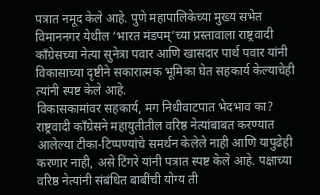पत्रात नमूद केले आहे. पुणे महापालिकेच्या मुख्य सभेत विमाननगर येथील ‘भारत मंडपम्’च्या प्रस्तावाला राष्ट्रवादी काँग्रेसच्या नेत्या सुनेत्रा पवार आणि खासदार पार्थ पवार यांनी विकासाच्या दृष्टीने सकारात्मक भूमिका घेत सहकार्य केल्याचेही त्यांनी स्पष्ट केले आहे.
विकासकामांवर सहकार्य, मग निधीवाटपात भेदभाव का?
राष्ट्रवादी काँग्रेसने महायुतीतील वरिष्ठ नेत्यांबाबत करण्यात आलेल्या टीका-टिप्पण्यांचे समर्थन केलेले नाही आणि यापुढेही करणार नाही, असे टिंगरे यांनी पत्रात स्पष्ट केले आहे. पक्षाच्या वरिष्ठ नेत्यांनी संबंधित बाबींची योग्य ती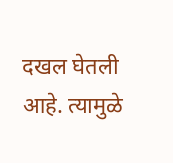दखल घेतली आहे. त्यामुळे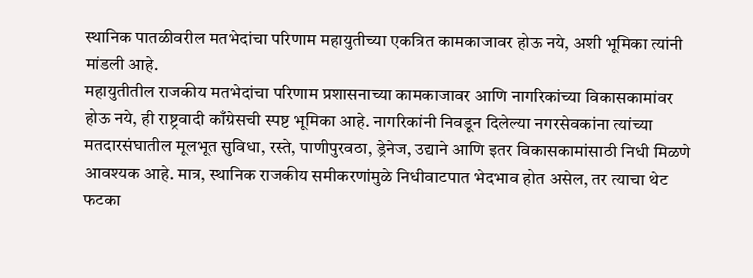स्थानिक पातळीवरील मतभेदांचा परिणाम महायुतीच्या एकत्रित कामकाजावर होऊ नये, अशी भूमिका त्यांनी मांडली आहे.
महायुतीतील राजकीय मतभेदांचा परिणाम प्रशासनाच्या कामकाजावर आणि नागरिकांच्या विकासकामांवर होऊ नये, ही राष्ट्रवादी काँग्रेसची स्पष्ट भूमिका आहे. नागरिकांनी निवडून दिलेल्या नगरसेवकांना त्यांच्या मतदारसंघातील मूलभूत सुविधा, रस्ते, पाणीपुरवठा, ड्रेनेज, उद्याने आणि इतर विकासकामांसाठी निधी मिळणे आवश्यक आहे. मात्र, स्थानिक राजकीय समीकरणांमुळे निधीवाटपात भेदभाव होत असेल, तर त्याचा थेट फटका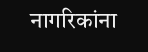नागरिकांना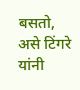बसतो, असे टिंगरे यांनी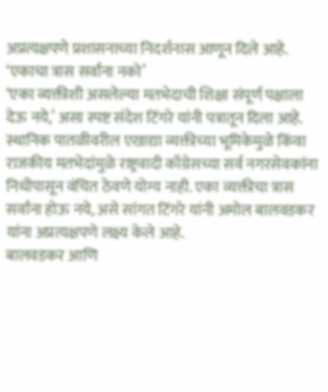अप्रत्यक्षपणे प्रशासनाच्या निदर्शनास आणून दिले आहे.
‘एकाचा त्रास सर्वांना नको’
‘एका व्यक्तीशी असलेल्या मतभेदाची शिक्षा संपूर्ण पक्षाला देऊ नये,’ असा स्पष्ट संदेश टिंगरे यांनी पत्रातून दिला आहे. स्थानिक पातळीवरील एखाद्या व्यक्तीच्या भूमिकेमुळे किंवा राजकीय मतभेदांमुळे राष्ट्रवादी काँग्रेसच्या सर्व नगरसेवकांना निधीपासून वंचित ठेवणे योग्य नाही. एका व्यक्तीचा त्रास सर्वांना होऊ नये, असे सांगत टिंगरे यांनी अमोल बालवडकर यांना अप्रत्यक्षपणे लक्ष्य केले आहे.
बालवडकर आणि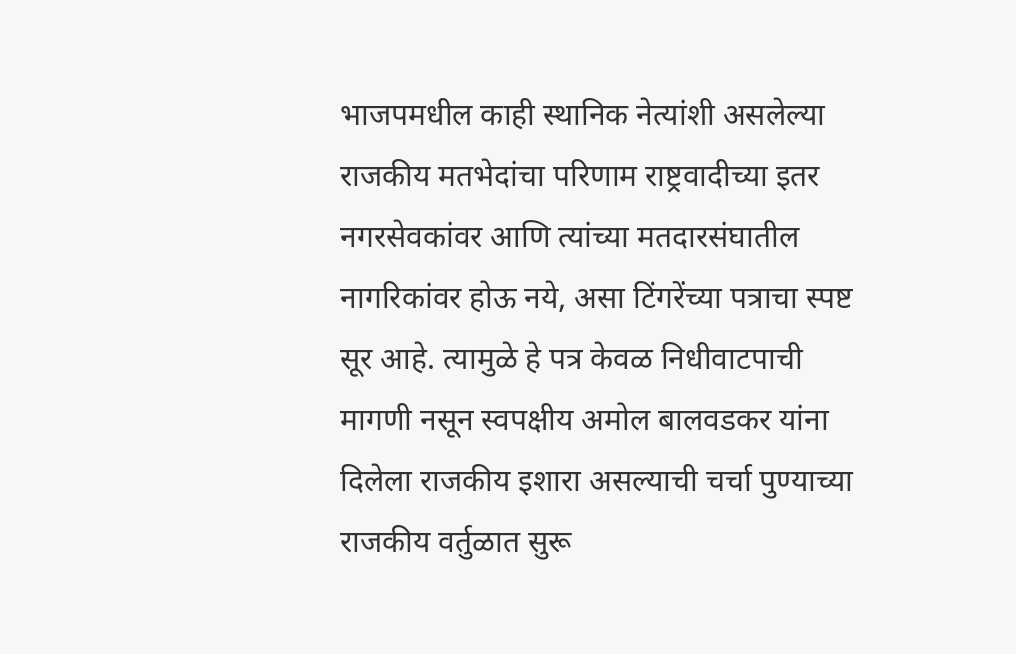भाजपमधील काही स्थानिक नेत्यांशी असलेल्या राजकीय मतभेदांचा परिणाम राष्ट्रवादीच्या इतर नगरसेवकांवर आणि त्यांच्या मतदारसंघातील नागरिकांवर होऊ नये, असा टिंगरेंच्या पत्राचा स्पष्ट सूर आहे. त्यामुळे हे पत्र केवळ निधीवाटपाची मागणी नसून स्वपक्षीय अमोल बालवडकर यांना दिलेला राजकीय इशारा असल्याची चर्चा पुण्याच्या राजकीय वर्तुळात सुरू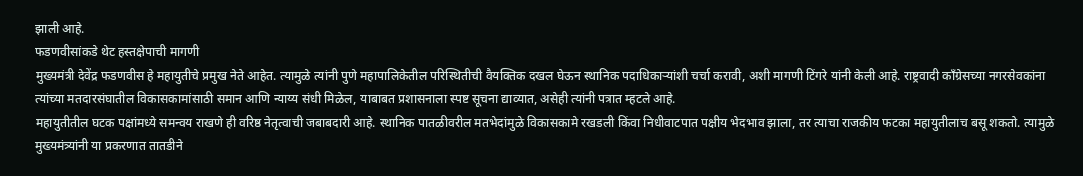झाली आहे.
फडणवीसांकडे थेट हस्तक्षेपाची मागणी
मुख्यमंत्री देवेंद्र फडणवीस हे महायुतीचे प्रमुख नेते आहेत. त्यामुळे त्यांनी पुणे महापालिकेतील परिस्थितीची वैयक्तिक दखल घेऊन स्थानिक पदाधिकाऱ्यांशी चर्चा करावी, अशी मागणी टिंगरे यांनी केली आहे. राष्ट्रवादी काँग्रेसच्या नगरसेवकांना त्यांच्या मतदारसंघातील विकासकामांसाठी समान आणि न्याय्य संधी मिळेल, याबाबत प्रशासनाला स्पष्ट सूचना द्याव्यात, असेही त्यांनी पत्रात म्हटले आहे.
महायुतीतील घटक पक्षांमध्ये समन्वय राखणे ही वरिष्ठ नेतृत्वाची जबाबदारी आहे. स्थानिक पातळीवरील मतभेदांमुळे विकासकामे रखडली किंवा निधीवाटपात पक्षीय भेदभाव झाला, तर त्याचा राजकीय फटका महायुतीलाच बसू शकतो. त्यामुळे मुख्यमंत्र्यांनी या प्रकरणात तातडीने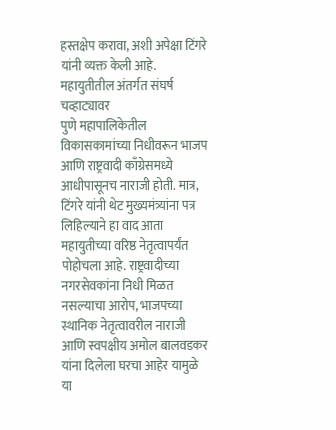हस्तक्षेप करावा, अशी अपेक्षा टिंगरे यांनी व्यक्त केली आहे.
महायुतीतील अंतर्गत संघर्ष चव्हाट्यावर
पुणे महापालिकेतील विकासकामांच्या निधीवरून भाजप आणि राष्ट्रवादी काँग्रेसमध्ये आधीपासूनच नाराजी होती. मात्र, टिंगरे यांनी थेट मुख्यमंत्र्यांना पत्र लिहिल्याने हा वाद आता महायुतीच्या वरिष्ठ नेतृत्वापर्यंत पोहोचला आहे. राष्ट्रवादीच्या नगरसेवकांना निधी मिळत नसल्याचा आरोप, भाजपच्या स्थानिक नेतृत्वावरील नाराजी आणि स्वपक्षीय अमोल बालवडकर यांना दिलेला घरचा आहेर यामुळे या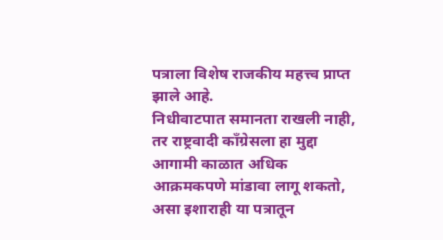पत्राला विशेष राजकीय महत्त्व प्राप्त झाले आहे.
निधीवाटपात समानता राखली नाही, तर राष्ट्रवादी काँग्रेसला हा मुद्दा आगामी काळात अधिक आक्रमकपणे मांडावा लागू शकतो, असा इशाराही या पत्रातून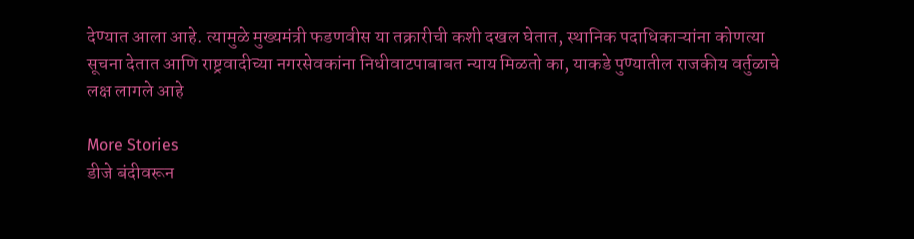देण्यात आला आहे. त्यामुळे मुख्यमंत्री फडणवीस या तक्रारीची कशी दखल घेतात, स्थानिक पदाधिकाऱ्यांना कोणत्या सूचना देतात आणि राष्ट्रवादीच्या नगरसेवकांना निधीवाटपाबाबत न्याय मिळतो का, याकडे पुण्यातील राजकीय वर्तुळाचे लक्ष लागले आहे

More Stories
डीजे बंदीवरून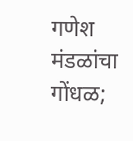गणेश मंडळांचा गोंधळ;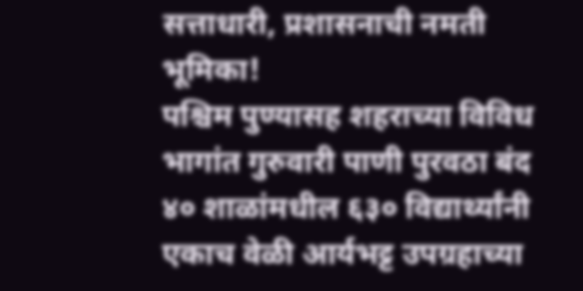सत्ताधारी, प्रशासनाची नमती भूमिका!
पश्चिम पुण्यासह शहराच्या विविध भागांत गुरुवारी पाणी पुरवठा बंद
४० शाळांमधील ६३० विद्यार्थ्यांनी एकाच वेळी आर्यभट्ट उपग्रहाच्या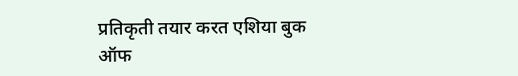प्रतिकृती तयार करत एशिया बुक ऑफ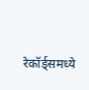रेकॉर्ड्समध्ये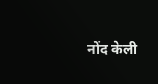नोंद केली